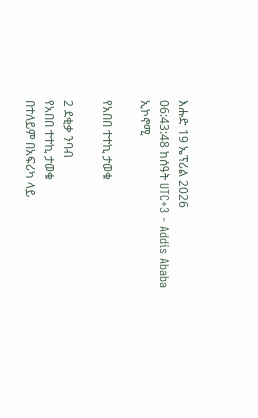እሑድ 19 ኤፕሪል 2026
06:43:48 ከሰዓት UTC+3 - Addis Ababa
ኢኮኖሚ

የአበበ ተተኪ ታወቁ

2 ደቂቃ ንባብ
የአበበ ተተኪ ታወቁ
በተለይም በአፍሪካ ላይ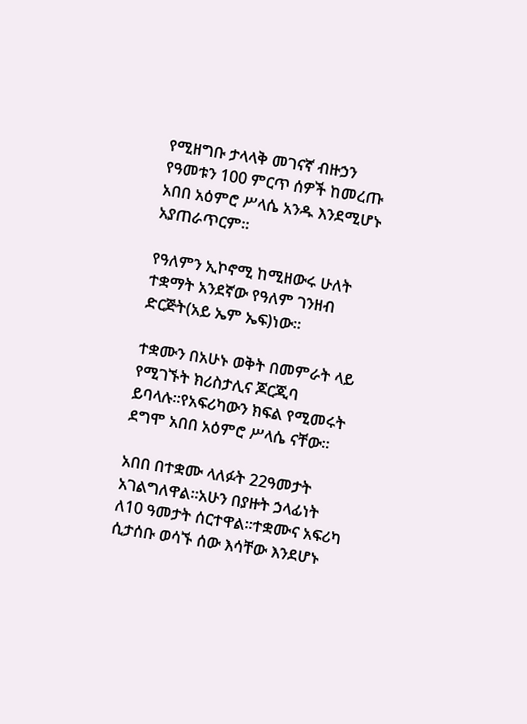የሚዘግቡ ታላላቅ መገናኛ ብዙኃን የዓመቱን 100 ምርጥ ሰዎች ከመረጡ አበበ አዕምሮ ሥላሴ አንዱ እንደሚሆኑ አያጠራጥርም።

የዓለምን ኢኮኖሚ ከሚዘውሩ ሁለት ተቋማት አንደኛው የዓለም ገንዘብ ድርጅት(አይ ኤም ኤፍ)ነው።

ተቋሙን በአሁኑ ወቅት በመምራት ላይ የሚገኙት ክሪስታሊና ጆርጂባ ይባላሉ።የአፍሪካውን ክፍል የሚመሩት ደግሞ አበበ አዕምሮ ሥላሴ ናቸው።

አበበ በተቋሙ ላለፉት 22ዓመታት አገልግለዋል።አሁን በያዙት ኃላፊነት ለ10 ዓመታት ሰርተዋል።ተቋሙና አፍሪካ ሲታሰቡ ወሳኙ ሰው እሳቸው እንደሆኑ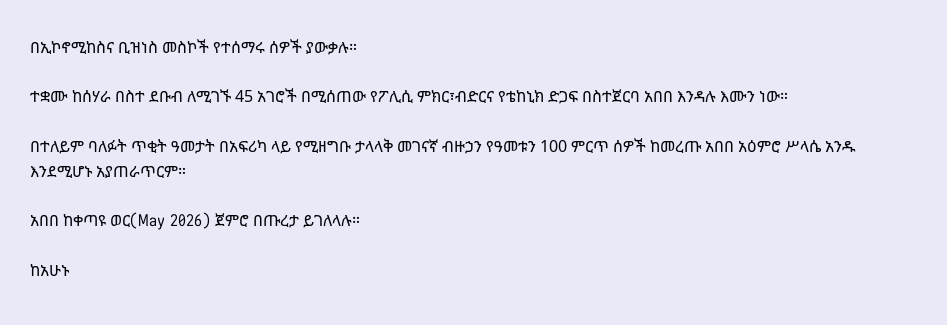በኢኮኖሚከስና ቢዝነስ መስኮች የተሰማሩ ሰዎች ያውቃሉ።

ተቋሙ ከሰሃራ በስተ ደቡብ ለሚገኙ 45 አገሮች በሚሰጠው የፖሊሲ ምክር፣ብድርና የቴከኒክ ድጋፍ በስተጀርባ አበበ እንዳሉ እሙን ነው።

በተለይም ባለፉት ጥቂት ዓመታት በአፍሪካ ላይ የሚዘግቡ ታላላቅ መገናኛ ብዙኃን የዓመቱን 100 ምርጥ ሰዎች ከመረጡ አበበ አዕምሮ ሥላሴ አንዱ እንደሚሆኑ አያጠራጥርም።

አበበ ከቀጣዩ ወር(May 2026) ጀምሮ በጡረታ ይገለላሉ።

ከአሁኑ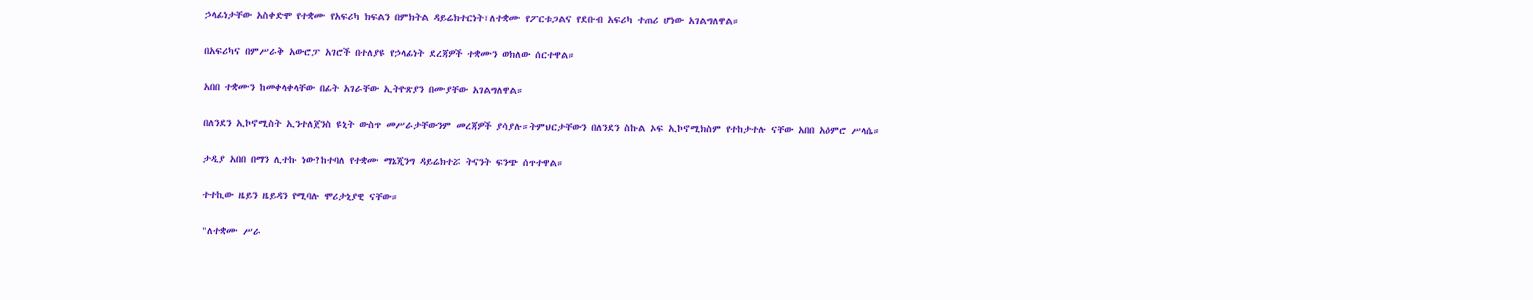ኃላፊነታቸው አስቀድሞ የተቋሙ የአፍሪካ ክፍልን በምክትል ዳይሬክተርነት፣ለተቋሙ የፖርቱጋልና የደቡብ አፍሪካ ተጠሪ ሆነው አገልግለዋል።

በአፍሪካና በምሥራቅ አውሮፓ አገሮች በተለያዩ የኃላፊነት ደረጃዎች ተቋሙን ወክለው ሰርተዋል።

አበበ ተቋሙን ከመቀላቀላቸው በፊት አገራቸው ኢትዮጽያን በሙያቸው አገልግለዋል።

በለንደን ኢኮኖሚስት ኢንተለጀንስ ዩኒት ውስጥ መሥራታቸውንም መረጃዎች ያሳያሉ።ትምህርታቸውን በለንደን ስኩል ኦፍ ኢኮኖሚክስም የተከታተሉ ናቸው አበበ አዕምሮ ሥላሴ።

ታዲያ አበበ በማን ሊተኩ ነው?ከተባለ የተቋሙ ማኔጂንግ ዳይሬክተሯ ትናንት ፍንጭ ሰጥተዋል።

ተተኪው ዜይን ዜይዳን የሚባሉ ሞሪታኒያዊ ናቸው።

"ለተቋሙ ሥራ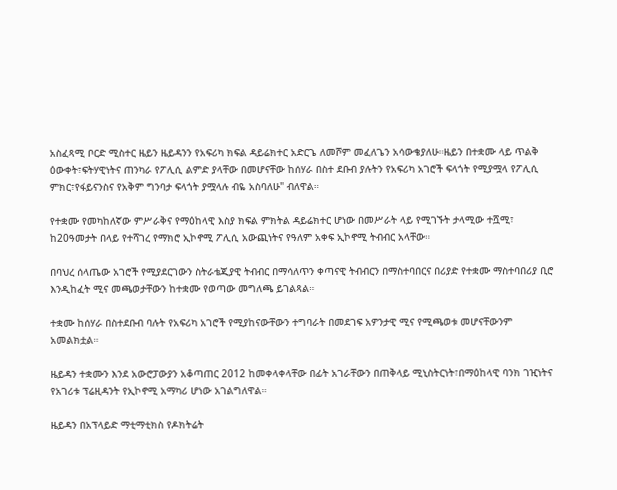አስፈጻሚ ቦርድ ሚስተር ዜይን ዜይዳንን የአፍሪካ ክፍል ዳይሬክተር አድርጌ ለመሾም መፈለጌን አሳውቄያለሁ።ዜይን በተቋሙ ላይ ጥልቅ ዕውቀት፣ፍትሃዊነትና ጠንካራ የፖሊሲ ልምድ ያላቸው በመሆናቸው ከሰሃራ በስተ ደቡብ ያሉትን የአፍሪካ አገሮች ፍላጎት የሚያሟላ የፖሊሲ ምክር፣የፋይናንስና የአቅም ግንባታ ፍላጎት ያሟላሉ ብዬ አስባለሁ" ብለዋል።

የተቋሙ የመካከለኛው ምሥራቅና የማዕከላዊ እስያ ክፍል ምክትል ዳይሬክተር ሆነው በመሥራት ላይ የሚገኙት ታላሚው ተሿሚ፣ ከ20ዓመታት በላይ የተሻገረ የማክሮ ኢኮኖሚ ፖሊሲ አውጪነትና የዓለም አቀፍ ኢኮኖሚ ትብብር አላቸው።

በባህረ ሰላጤው አገሮች የሚያደርገውን ስትራቴጂያዊ ትብብር በማሳለጥን ቀጣናዊ ትብብርን በማስተባበርና በሪያድ የተቋሙ ማስተባበሪያ ቢሮ እንዲከፈት ሚና መጫወታቸውን ከተቋሙ የወጣው መግለጫ ይገልጻል።

ተቋሙ ከሰሃራ በስተደቡብ ባሉት የአፍሪካ አገሮች የሚያከናውቸውን ተግባራት በመደገፍ አዎንታዊ ሚና የሚጫወቱ መሆናቸውንም አመልክቷል።

ዜይዳን ተቋሙን እንደ አውሮፓውያን አቆጣጠር 2012 ከመቀላቀላቸው በፊት አገራቸውን በጠቅላይ ሚኒስትርነት፣በማዕከላዊ ባንክ ገዢነትና የአገሪቱ ፕሬዚዳንት የኢኮኖሚ አማካሪ ሆነው አገልግለዋል።

ዜይዳን በአፕላይድ ማቲማቲክስ የዶክትሬት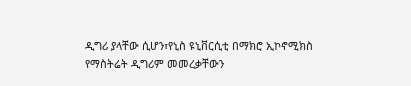ዲግሪ ያላቸው ሲሆን፣የኒስ ዩኒቨርሲቲ በማክሮ ኢኮኖሚክስ የማስትሬት ዲግሪም መመረቃቸውን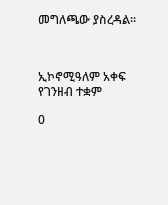መግለጫው ያስረዳል።



ኢኮኖሚዓለም አቀፍ የገንዘብ ተቋም

0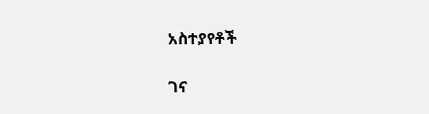አስተያየቶች

ገና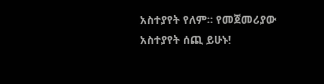አስተያየት የለም። የመጀመሪያው አስተያየት ሰጪ ይሁኑ!